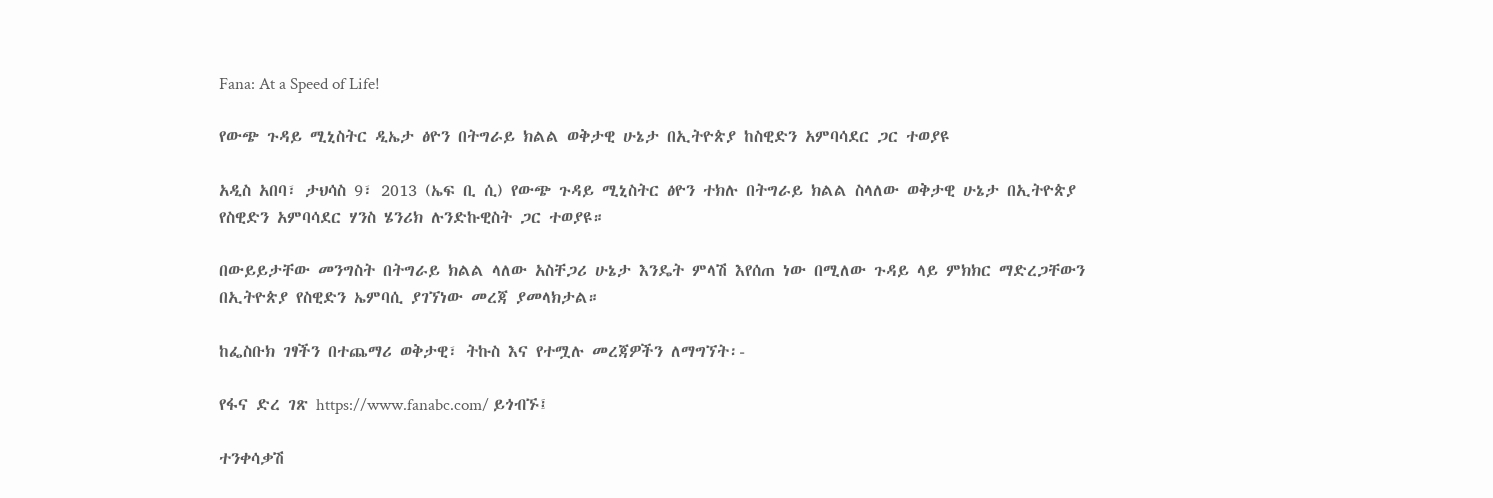Fana: At a Speed of Life!

የውጭ ጉዳይ ሚኒስትር ዲኤታ ፅዮን በትግራይ ክልል ወቅታዊ ሁኔታ በኢትዮጵያ ከስዊድን አምባሳደር ጋር ተወያዩ

አዲስ አበባ፣ ታህሳስ 9፣ 2013 (ኤፍ ቢ ሲ) የውጭ ጉዳይ ሚኒስትር ፅዮን ተክሉ በትግራይ ክልል ስላለው ወቅታዊ ሁኔታ በኢትዮጵያ የስዊድን አምባሳደር ሃንስ ሄንሪክ ሉንድኩዊስት ጋር ተወያዩ።

በውይይታቸው መንግስት በትግራይ ክልል ላለው አስቸጋሪ ሁኔታ እንዴት ምላሽ እየሰጠ ነው በሚለው ጉዳይ ላይ ምክክር ማድረጋቸውን በኢትዮጵያ የስዊድን ኤምባሲ ያገኘነው መረጃ ያመላክታል።

ከፌስቡክ ገፃችን በተጨማሪ ወቅታዊ፣ ትኩስ እና የተሟሉ መረጃዎችን ለማግኘት፡-

የፋና ድረ ገጽ https://www.fanabc.com/ ይጎብኙ፤

ተንቀሳቃሽ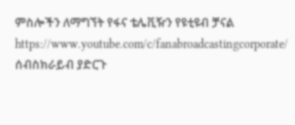ምስሎችን ለማግኘት የፋና ቴሌቪዥን የዩቲዩብ ቻናል https://www.youtube.com/c/fanabroadcastingcorporate/ ሰብስክራይብ ያድርጉ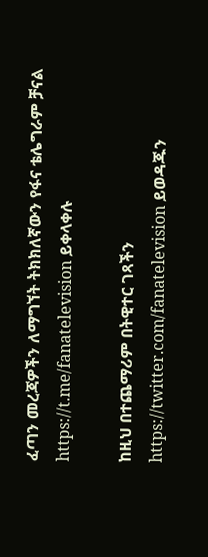ፈጣን መረጃዎችን ለማግኘት ትክክለኛውን የፋና ቴሌግራም ቻናል https://t.me/fanatelevision ይቀላቀሉ

ከዚህ በተጨማሪም በትዊተር ገጻችን https://twitter.com/fanatelevision ይወዳጁን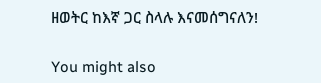ዘወትር ከእኛ ጋር ስላሉ እናመሰግናለን!

You might also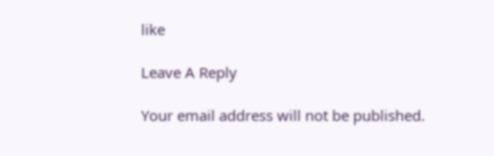like

Leave A Reply

Your email address will not be published.